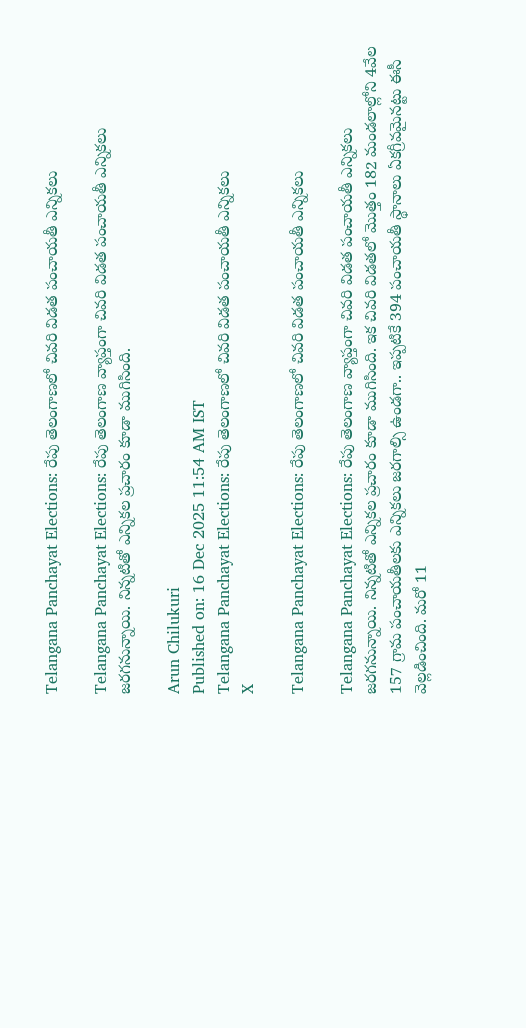Telangana Panchayat Elections: రేపు తెలంగాణలో చివరి విడత పంచాయతీ ఎన్నికలు

Telangana Panchayat Elections: రేపు తెలంగాణ వ్యాప్తంగా చివరి విడత పంచాయతీ ఎన్నికలు జరగనున్నాయి. నిన్నటితో ఎన్నికల ప్రచారం కూడా ముగిసింది.

Arun Chilukuri
Published on: 16 Dec 2025 11:54 AM IST
Telangana Panchayat Elections: రేపు తెలంగాణలో చివరి విడత పంచాయతీ ఎన్నికలు
X

Telangana Panchayat Elections: రేపు తెలంగాణలో చివరి విడత పంచాయతీ ఎన్నికలు

Telangana Panchayat Elections: రేపు తెలంగాణ వ్యాప్తంగా చివరి విడత పంచాయతీ ఎన్నికలు జరగనున్నాయి. నిన్నటితో ఎన్నికల ప్రచారం కూడా ముగిసింది. ఇక చివరి విడతలో మొత్తం 182 మండలాల్లోని 4వేల 157 గ్రామ పంచాయతీలకు ఎన్నికలు జరగాల్సి ఉండగా.. ఇప్పటికే 394 పంచాయతీ స్థానాలు ఏకగ్రీవమైనట్టు ఈసీ వెల్లడించింది. మరో 11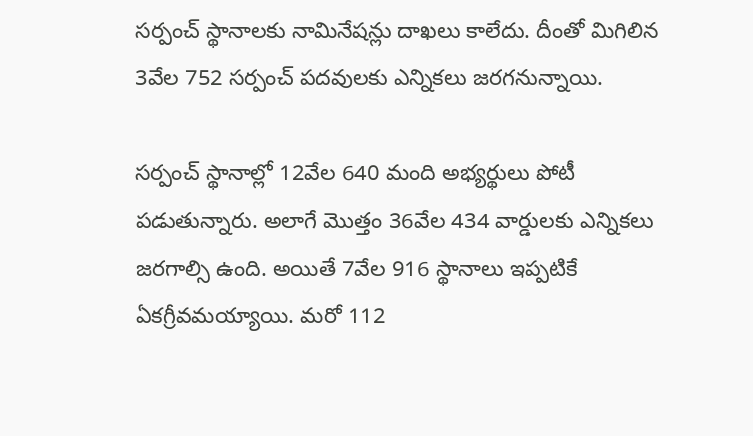సర్పంచ్‌ స్థానాలకు నామినేషన్లు దాఖలు కాలేదు. దీంతో మిగిలిన 3వేల 752 సర్పంచ్‌ పదవులకు ఎన్నికలు జరగనున్నాయి.

సర్పంచ్‌ స్థానాల్లో 12వేల 640 మంది అభ్యర్థులు పోటీ పడుతున్నారు. అలాగే మొత్తం 36వేల 434 వార్డులకు ఎన్నికలు జరగాల్సి ఉంది. అయితే 7వేల 916 స్థానాలు ఇప్పటికే ఏకగ్రీవమయ్యాయి. మరో 112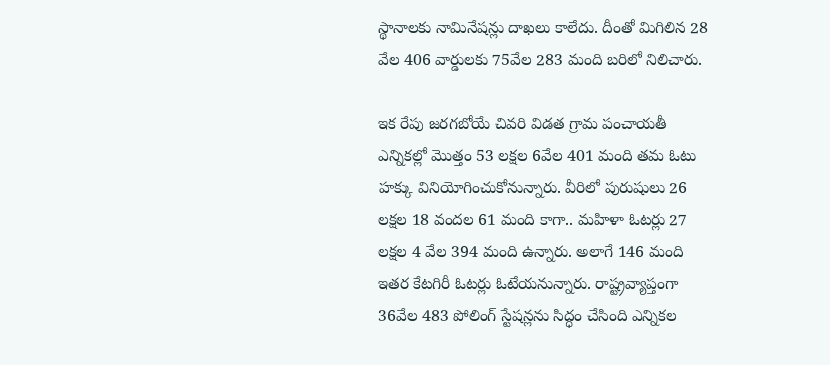స్థానాలకు నామినేషన్లు దాఖలు కాలేదు. దీంతో మిగిలిన 28 వేల 406 వార్డులకు 75వేల 283 మంది బరిలో నిలిచారు.

ఇక రేపు జరగబోయే చివరి విడత గ్రామ పంచాయతీ ఎన్నికల్లో మొత్తం 53 లక్షల 6వేల 401 మంది తమ ఓటు హక్కు వినియోగించుకోనున్నారు. వీరిలో పురుషులు 26 లక్షల 18 వందల 61 మంది కాగా.. మహిళా ఓటర్లు 27 లక్షల 4 వేల 394 మంది ఉన్నారు. అలాగే 146 మంది ఇతర కేటగిరీ ఓటర్లు ఓటేయనున్నారు. రాష్ట్రవ్యాప్తంగా 36వేల 483 పోలింగ్‌ స్టేషన్లను సిద్ధం చేసింది ఎన్నికల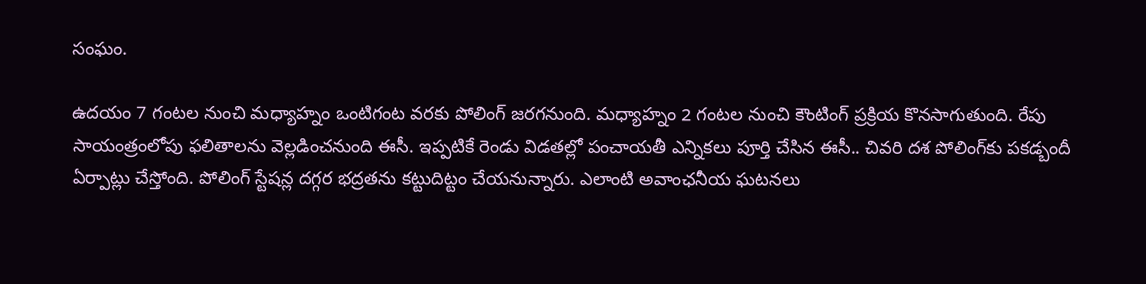సంఘం.

ఉదయం 7 గంటల నుంచి మధ్యాహ్నం ఒంటిగంట వరకు పోలింగ్‌ జరగనుంది. మధ్యాహ్నం 2 గంటల నుంచి కౌంటింగ్‌ ప్రక్రియ కొనసాగుతుంది. రేపు సాయంత్రంలోపు ఫలితాలను వెల్లడించనుంది ఈసీ. ఇప్పటికే రెండు విడతల్లో పంచాయతీ ఎన్నికలు పూర్తి చేసిన ఈసీ.. చివరి దశ పోలింగ్‌కు పకడ్బందీ ఏర్పాట్లు చేస్తోంది. పోలింగ్‌ స్టేషన్ల దగ్గర భద్రతను కట్టుదిట్టం చేయనున్నారు. ఎలాంటి అవాంఛనీయ ఘటనలు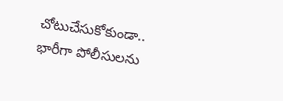చోటుచేసుకోకుండా.. భారీగా పోలీసులను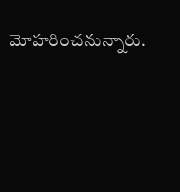మోహరించనున్నారు.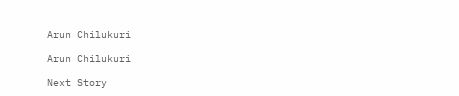Arun Chilukuri

Arun Chilukuri

Next Story